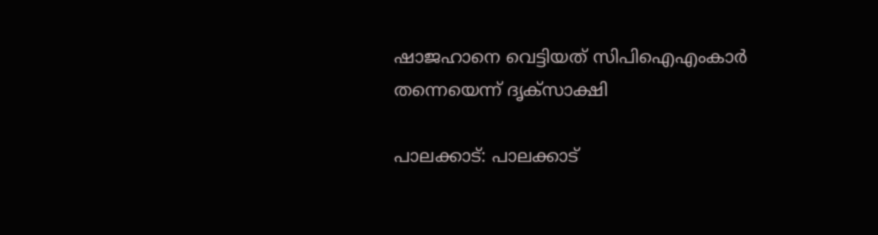ഷാജഹാനെ വെട്ടിയത് സിപിഐഎംകാര്‍ തന്നെയെന്ന് ദൃക്‌സാക്ഷി

പാലക്കാട്: പാലക്കാട്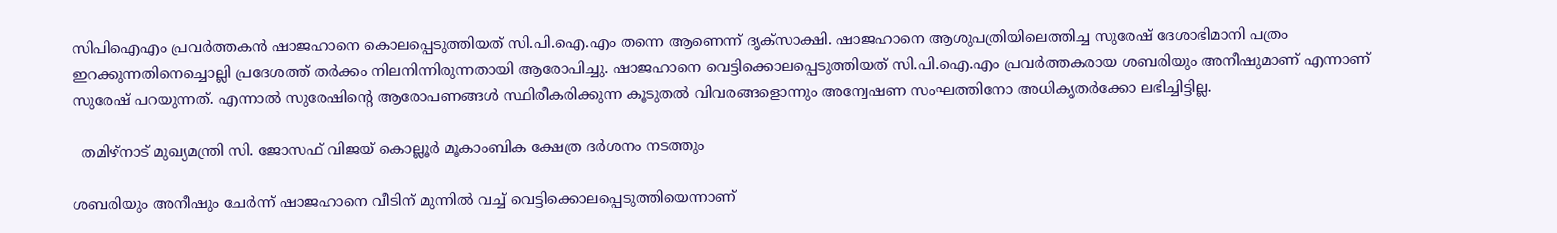സിപിഐഎം പ്രവർത്തകൻ ഷാജഹാനെ കൊലപ്പെടുത്തിയത് സി.പി.ഐ.എം തന്നെ ആണെന്ന് ദൃക്സാക്ഷി. ഷാജഹാനെ ആശുപത്രിയിലെത്തിച്ച സുരേഷ് ദേശാഭിമാനി പത്രം ഇറക്കുന്നതിനെച്ചൊല്ലി പ്രദേശത്ത് തർക്കം നിലനിന്നിരുന്നതായി ആരോപിച്ചു. ഷാജഹാനെ വെട്ടിക്കൊലപ്പെടുത്തിയത് സി.പി.ഐ.എം പ്രവർത്തകരായ ശബരിയും അനീഷുമാണ് എന്നാണ് സുരേഷ് പറയുന്നത്. എന്നാൽ സുരേഷിന്‍റെ ആരോപണങ്ങൾ സ്ഥിരീകരിക്കുന്ന കൂടുതൽ വിവരങ്ങളൊന്നും അന്വേഷണ സംഘത്തിനോ അധികൃതർക്കോ ലഭിച്ചിട്ടില്ല.

  തമിഴ്‌നാട് മുഖ്യമന്ത്രി സി. ജോസഫ് വിജയ് കൊല്ലൂർ മൂകാംബിക ക്ഷേത്ര ദർശനം നടത്തും

ശബരിയും അനീഷും ചേർന്ന് ഷാജഹാനെ വീടിന് മുന്നിൽ വച്ച് വെട്ടിക്കൊലപ്പെടുത്തിയെന്നാണ്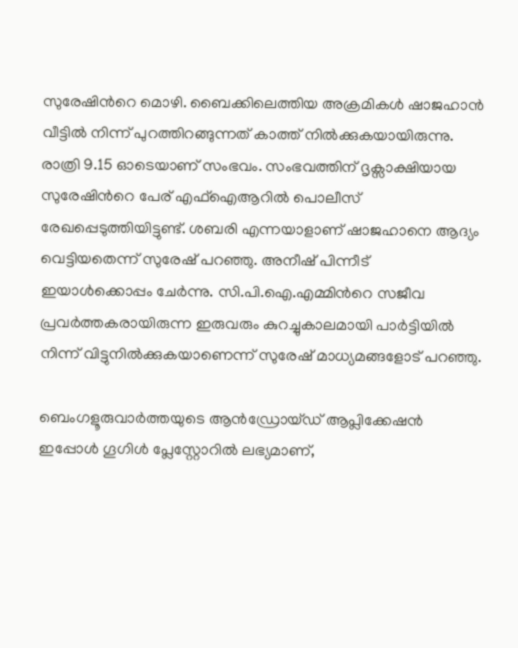സുരേഷിന്‍റെ മൊഴി. ബൈക്കിലെത്തിയ അക്രമികൾ ഷാജഹാൻ വീട്ടിൽ നിന്ന് പുറത്തിറങ്ങുന്നത് കാത്ത് നിൽക്കുകയായിരുന്നു. രാത്രി 9.15 ഓടെയാണ് സംഭവം. സംഭവത്തിന് ദൃക്സാക്ഷിയായ സുരേഷിന്‍റെ പേര് എഫ്ഐആറിൽ പൊലീസ് രേഖപ്പെടുത്തിയിട്ടുണ്ട്. ശബരി എന്നയാളാണ് ഷാജഹാനെ ആദ്യം വെട്ടിയതെന്ന് സുരേഷ് പറഞ്ഞു. അനീഷ് പിന്നീട് ഇയാൾക്കൊപ്പം ചേർന്നു. സി.പി.ഐ.എമ്മിന്‍റെ സജീവ പ്രവർത്തകരായിരുന്ന ഇരുവരും കുറച്ചുകാലമായി പാർട്ടിയിൽ നിന്ന് വിട്ടുനിൽക്കുകയാണെന്ന് സുരേഷ് മാധ്യമങ്ങളോട് പറഞ്ഞു.

ബെംഗളൂരുവാർത്തയുടെ ആൻഡ്രോയ്ഡ് ആപ്ലിക്കേഷൻ ഇപ്പോൾ ഗൂഗിൾ പ്ലേസ്റ്റോറിൽ ലഭ്യമാണ്,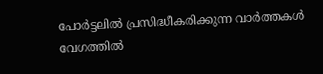പോർട്ടലിൽ പ്രസിദ്ധീകരിക്കുന്ന വാർത്തകൾ വേഗത്തിൽ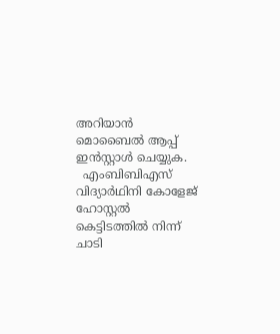അറിയാൻ മൊബൈൽ ആപ്പ് ഇൻസ്റ്റാൾ ചെയ്യുക.
  എംബിബിഎസ് വിദ്യാർഥിനി കോളേജ് ഹോസ്റ്റൽ കെട്ടിടത്തിൽ നിന്ന് ചാടി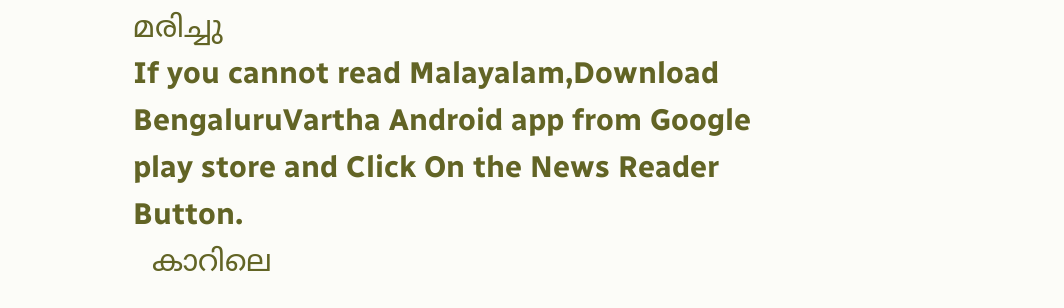മരിച്ചു
If you cannot read Malayalam,Download BengaluruVartha Android app from Google play store and Click On the News Reader Button.
  കാറിലെ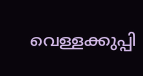വെള്ളക്കുപ്പി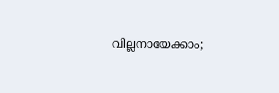വില്ലനായേക്കാം;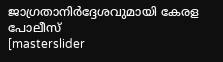ജാഗ്രതാനിർദ്ദേശവുമായി കേരള പോലീസ്
[masterslider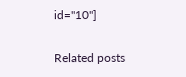id="10"]

Related posts